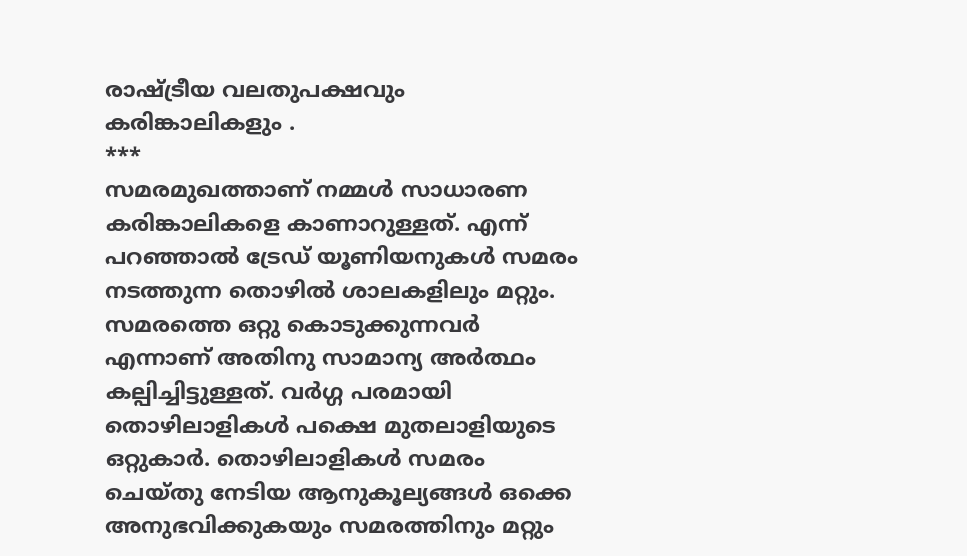രാഷ്ട്രീയ വലതുപക്ഷവും കരിങ്കാലികളും .
***
സമരമുഖത്താണ് നമ്മൾ സാധാരണ കരിങ്കാലികളെ കാണാറുള്ളത്. എന്ന് പറഞ്ഞാൽ ട്രേഡ് യൂണിയനുകൾ സമരം നടത്തുന്ന തൊഴിൽ ശാലകളിലും മറ്റും. സമരത്തെ ഒറ്റു കൊടുക്കുന്നവർ എന്നാണ് അതിനു സാമാന്യ അർത്ഥം കല്പിച്ചിട്ടുള്ളത്. വർഗ്ഗ പരമായി തൊഴിലാളികൾ പക്ഷെ മുതലാളിയുടെ ഒറ്റുകാർ. തൊഴിലാളികൾ സമരം ചെയ്തു നേടിയ ആനുകൂല്യങ്ങൾ ഒക്കെ അനുഭവിക്കുകയും സമരത്തിനും മറ്റും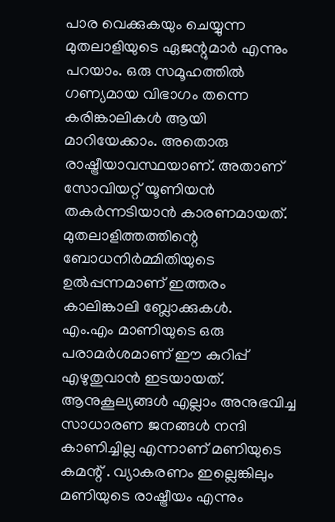പാര വെക്കുകയും ചെയ്യുന്ന മുതലാളിയുടെ ഏജന്റുമാർ എന്നും പറയാം. ഒരു സമൂഹത്തിൽ ഗണ്യമായ വിഭാഗം തന്നെ കരിങ്കാലികൾ ആയി മാറിയേക്കാം. അതൊരു രാഷ്ട്രീയാവസ്ഥയാണ്. അതാണ് സോവിയറ്റ് യൂണിയൻ തകർന്നടിയാൻ കാരണമായത്. മുതലാളിത്തത്തിന്റെ ബോധനിർമ്മിതിയുടെ ഉൽപ്പന്നമാണ് ഇത്തരം കാലിങ്കാലി ബ്ലോക്കുകൾ.
എം.എം മാണിയുടെ ഒരു പരാമർശമാണ് ഈ കുറിപ്പ് എഴുതുവാൻ ഇടയായത്. ആനുകൂല്യങ്ങൾ എല്ലാം അനുഭവിച്ച സാധാരണ ജനങ്ങൾ നന്ദി കാണിച്ചില്ല എന്നാണ് മണിയുടെ കമന്റ് . വ്യാകരണം ഇല്ലെങ്കിലും മണിയുടെ രാഷ്ട്രീയം എന്നും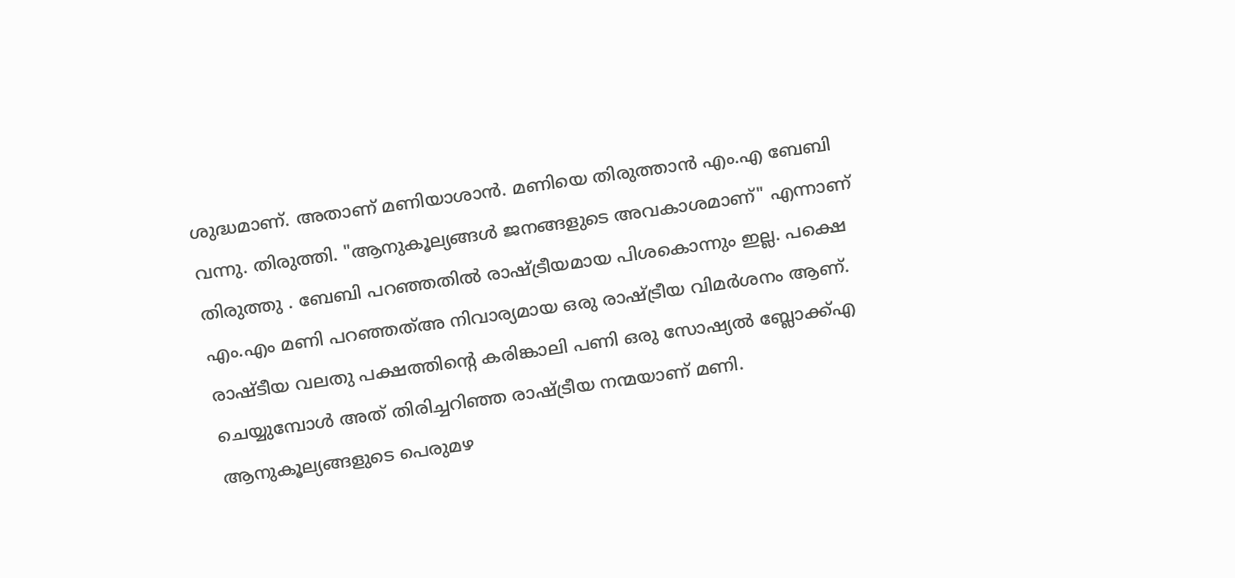ശുദ്ധമാണ്. അതാണ് മണിയാശാൻ. മണിയെ തിരുത്താൻ എം.എ ബേബി വന്നു. തിരുത്തി. "ആനുകൂല്യങ്ങൾ ജനങ്ങളുടെ അവകാശമാണ്" എന്നാണ് തിരുത്തു . ബേബി പറഞ്ഞതിൽ രാഷ്ട്രീയമായ പിശകൊന്നും ഇല്ല. പക്ഷെ എം.എം മണി പറഞ്ഞത്അ നിവാര്യമായ ഒരു രാഷ്ട്രീയ വിമർശനം ആണ്. രാഷ്ടീയ വലതു പക്ഷത്തിന്റെ കരിങ്കാലി പണി ഒരു സോഷ്യൽ ബ്ലോക്ക്എ ചെയ്യുമ്പോൾ അത് തിരിച്ചറിഞ്ഞ രാഷ്ട്രീയ നന്മയാണ് മണി. ആനുകൂല്യങ്ങളുടെ പെരുമഴ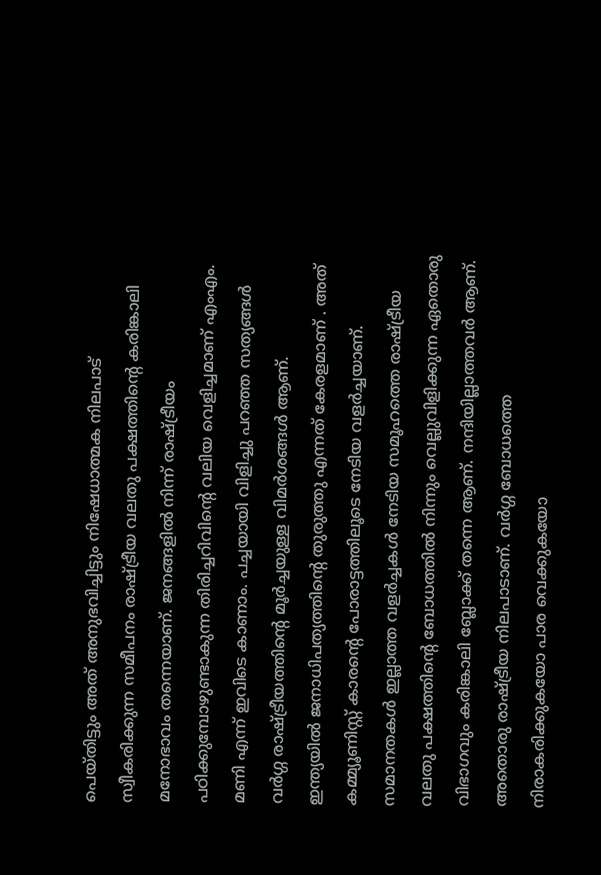പെയ്തിട്ടും അത് അനുഭവിച്ചിട്ടും നിഷേധാത്മക നിലപാട് സ്വീകരിക്കുന്ന സമീപനം രാഷ്ട്രീയ വലതു പക്ഷത്തിന്റെ കരിങ്കാലി മനോഭാവം തന്നെയാണ്. ജനങ്ങളിൽ നിന്ന് രാഷ്ട്രീയം പഠിക്കുമ്പോഴുണ്ടാകുന്ന തിരിച്ചറിവിന്റെ വലിയ വെളിച്ചമാണ് എംഎം. മണി എന്ന് ഇവിടെ കാണാം. പച്ചയായി വിളിച്ചു പറഞ്ഞ സത്യങ്ങൾ വർഗ്ഗ രാഷ്ട്രീയത്തിന്റെ മൂർച്ചയുള്ള വിമർശങ്ങൾ ആണ്.
ഇന്ത്യയിൽ ജനാധിപത്യത്തിന്റെ തുരുത്തു എന്നത് കേരളമാണ് . അത് കമ്മ്യൂണിസ്റ്റ് കാരന്റെ പോരാട്ടത്തിലൂടെ നേടിയ വളർച്ചയാണ്. സമാനതകൾ ഇല്ലാത്ത വളർച്ചകൾ നേടിയ സമൂഹത്തെ രാഷ്ട്രീയ വലതു പക്ഷത്തിന്റെ ബോധത്തിൽ നിന്നും വെല്ലുവിളിക്കുന്ന ഏതൊരു വിഭാഗവും കരിങ്കാലി ബ്ലോക്ക് തന്നെ ആണ്. നന്ദിയില്ലാത്തവർ ആണ്. അതൊരു രാഷ്ട്രീയ നിലപാടാണ്. വർഗ്ഗ ബോധത്തെ നിരാകരിക്കുകയോ പാര വെക്കുകയോ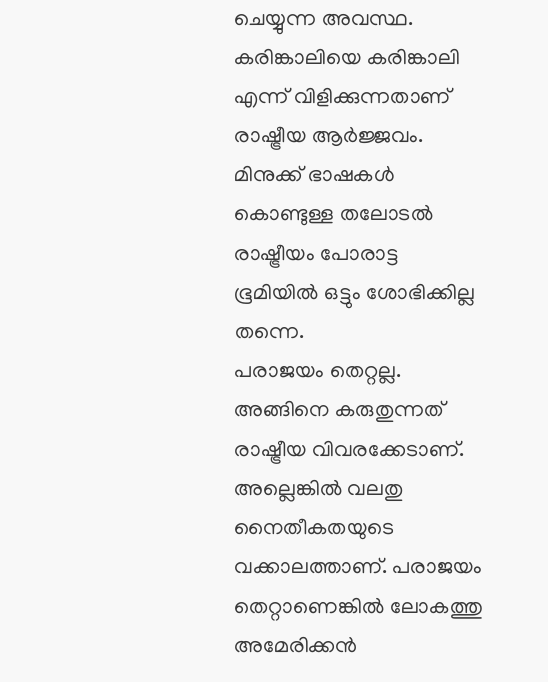ചെയ്യുന്ന അവസ്ഥ. കരിങ്കാലിയെ കരിങ്കാലി എന്ന് വിളിക്കുന്നതാണ് രാഷ്ട്രീയ ആർജ്ജവം. മിനുക്ക് ഭാഷകൾ കൊണ്ടുള്ള തലോടൽ രാഷ്ട്രീയം പോരാട്ട ഭൂമിയിൽ ഒട്ടും ശോഭിക്കില്ല തന്നെ.
പരാജയം തെറ്റല്ല. അങ്ങിനെ കരുതുന്നത് രാഷ്ട്രീയ വിവരക്കേടാണ്. അല്ലെങ്കിൽ വലതു നൈതീകതയുടെ വക്കാലത്താണ്. പരാജയം തെറ്റാണെങ്കിൽ ലോകത്തു അമേരിക്കൻ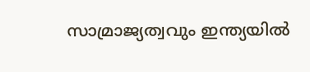സാമ്രാജ്യത്വവും ഇന്ത്യയിൽ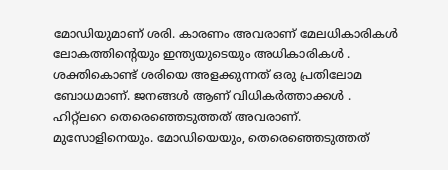മോഡിയുമാണ് ശരി. കാരണം അവരാണ് മേലധികാരികൾ ലോകത്തിന്റെയും ഇന്ത്യയുടെയും അധികാരികൾ . ശക്തികൊണ്ട് ശരിയെ അളക്കുന്നത് ഒരു പ്രതിലോമ ബോധമാണ്. ജനങ്ങൾ ആണ് വിധികർത്താക്കൾ . ഹിറ്റ്ലറെ തെരെഞ്ഞെടുത്തത് അവരാണ്. മുസോളിനെയും. മോഡിയെയും, തെരെഞ്ഞെടുത്തത്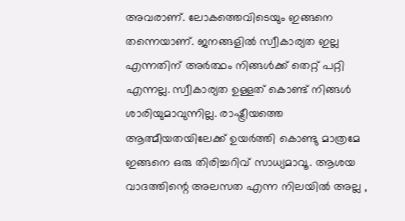അവരാണ്. ലോകത്തെവിടെയും ഇങ്ങനെ തന്നെയാണ്. ജനങ്ങളിൽ സ്വീകാര്യത ഇല്ല എന്നതിന് അർത്ഥം നിങ്ങൾക്ക് തെറ്റ് പറ്റി എന്നല്ല. സ്വീകാര്യത ഉള്ളത് കൊണ്ട് നിങ്ങൾ ശാരിയുമാവുന്നില്ല. രാഷ്ട്രീയത്തെ ആത്മീയതയിലേക്ക് ഉയർത്തി കൊണ്ടു മാത്രമേ ഇങ്ങനെ ഒരു തിരിച്ചറിവ് സാധ്യമാവൂ. ആശയ വാദത്തിന്റെ അലസത എന്ന നിലയിൽ അല്ല ,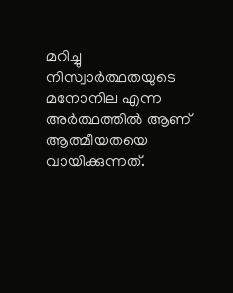മറിച്ചു നിസ്വാർത്ഥതയുടെ മനോനില എന്ന അർത്ഥത്തിൽ ആണ് ആത്മീയതയെ വായിക്കുന്നത്.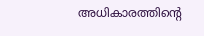അധികാരത്തിന്റെ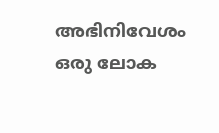അഭിനിവേശം ഒരു ലോക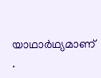യാഥാർഥ്യമാണ് .